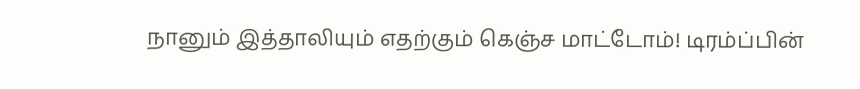நானும் இத்தாலியும் எதற்கும் கெஞ்ச மாட்டோம்! டிரம்ப்பின்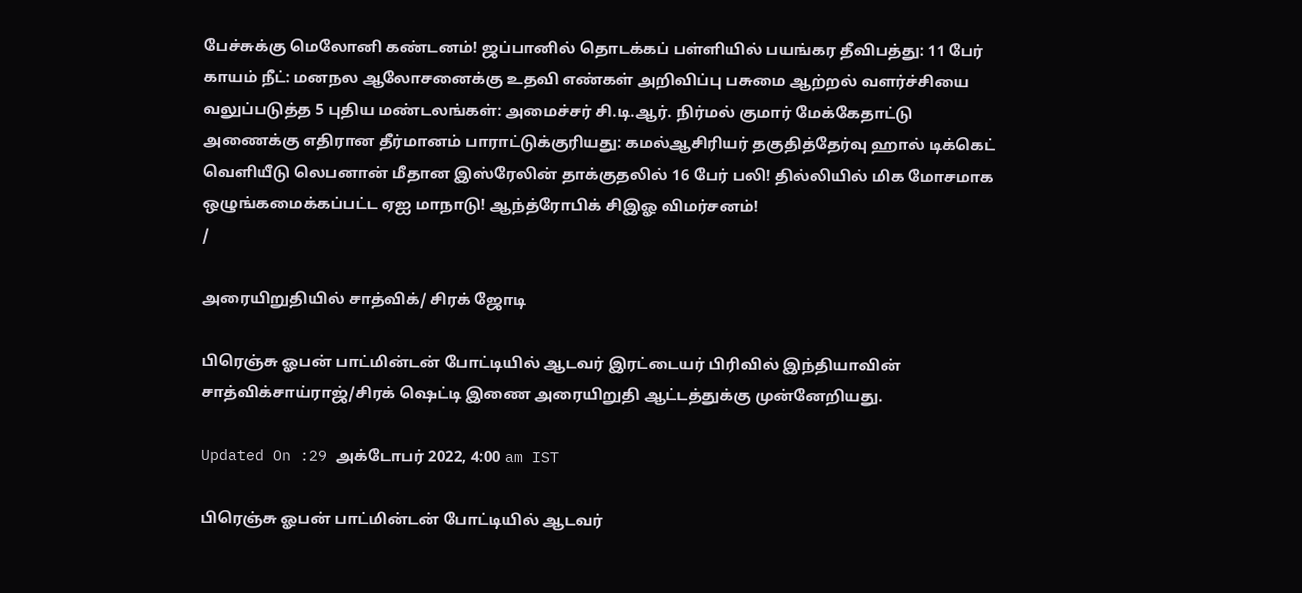பேச்சுக்கு மெலோனி கண்டனம்! ஜப்பானில் தொடக்கப் பள்ளியில் பயங்கர தீவிபத்து: 11 பேர் காயம் நீட்: மனநல ஆலோசனைக்கு உதவி எண்கள் அறிவிப்பு பசுமை ஆற்றல் வளர்ச்சியை வலுப்படுத்த 5 புதிய மண்டலங்கள்: அமைச்சர் சி.டி.ஆர். நிர்மல் குமார் மேக்கேதாட்டு அணைக்கு எதிரான தீர்மானம் பாராட்டுக்குரியது: கமல்ஆசிரியர் தகுதித்தேர்வு ஹால் டிக்கெட் வெளியீடு லெபனான் மீதான இஸ்ரேலின் தாக்குதலில் 16 பேர் பலி! தில்லியில் மிக மோசமாக ஒழுங்கமைக்கப்பட்ட ஏஐ மாநாடு! ஆந்த்ரோபிக் சிஇஓ விமர்சனம்!
/

அரையிறுதியில் சாத்விக்/ சிரக் ஜோடி

பிரெஞ்சு ஓபன் பாட்மின்டன் போட்டியில் ஆடவர் இரட்டையர் பிரிவில் இந்தியாவின் சாத்விக்சாய்ராஜ்/சிரக் ஷெட்டி இணை அரையிறுதி ஆட்டத்துக்கு முன்னேறியது.

Updated On :29 அக்டோபர் 2022, 4:00 am IST

பிரெஞ்சு ஓபன் பாட்மின்டன் போட்டியில் ஆடவர்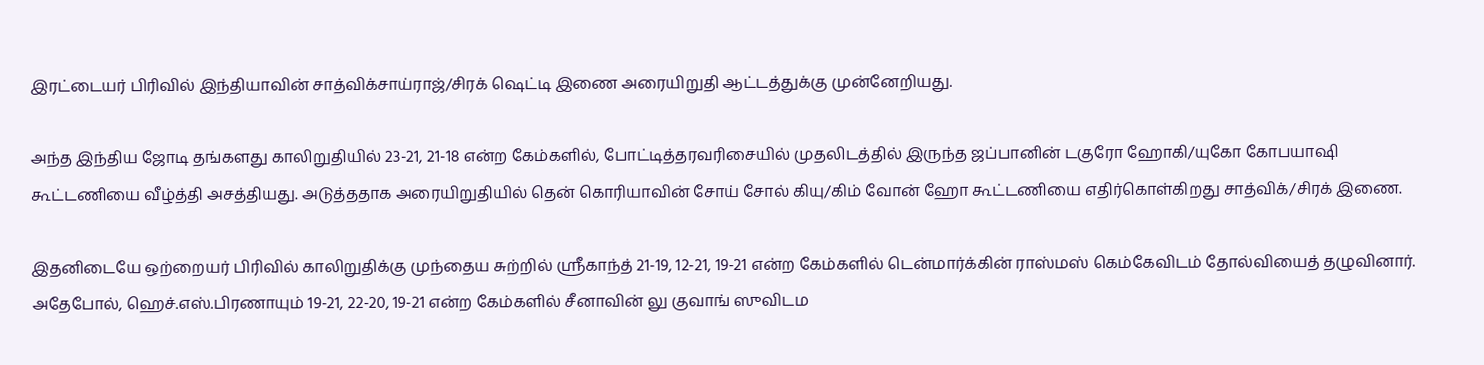இரட்டையர் பிரிவில் இந்தியாவின் சாத்விக்சாய்ராஜ்/சிரக் ஷெட்டி இணை அரையிறுதி ஆட்டத்துக்கு முன்னேறியது.

அந்த இந்திய ஜோடி தங்களது காலிறுதியில் 23-21, 21-18 என்ற கேம்களில், போட்டித்தரவரிசையில் முதலிடத்தில் இருந்த ஜப்பானின் டகுரோ ஹோகி/யுகோ கோபயாஷி கூட்டணியை வீழ்த்தி அசத்தியது. அடுத்ததாக அரையிறுதியில் தென் கொரியாவின் சோய் சோல் கியு/கிம் வோன் ஹோ கூட்டணியை எதிர்கொள்கிறது சாத்விக்/சிரக் இணை.

இதனிடையே ஒற்றையர் பிரிவில் காலிறுதிக்கு முந்தைய சுற்றில் ஸ்ரீகாந்த் 21-19, 12-21, 19-21 என்ற கேம்களில் டென்மார்க்கின் ராஸ்மஸ் கெம்கேவிடம் தோல்வியைத் தழுவினார். அதேபோல், ஹெச்.எஸ்.பிரணாயும் 19-21, 22-20, 19-21 என்ற கேம்களில் சீனாவின் லு குவாங் ஸுவிடம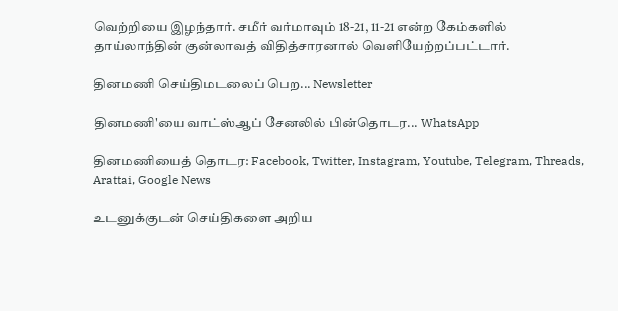வெற்றியை இழந்தார். சமீர் வர்மாவும் 18-21, 11-21 என்ற கேம்களில் தாய்லாந்தின் குன்லாவத் விதித்சாரனால் வெளியேற்றப்பட்டார்.

தினமணி செய்திமடலைப் பெற... Newsletter

தினமணி'யை வாட்ஸ்ஆப் சேனலில் பின்தொடர... WhatsApp

தினமணியைத் தொடர: Facebook, Twitter, Instagram, Youtube, Telegram, Threads, Arattai, Google News

உடனுக்குடன் செய்திகளை அறிய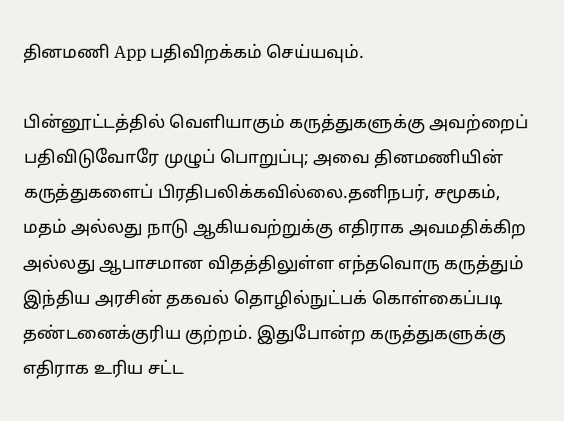தினமணி App பதிவிறக்கம் செய்யவும்.

பின்னூட்டத்தில் வெளியாகும் கருத்துகளுக்கு அவற்றைப் பதிவிடுவோரே முழுப் பொறுப்பு; அவை தினமணியின் கருத்துகளைப் பிரதிபலிக்கவில்லை.தனிநபர், சமூகம், மதம் அல்லது நாடு ஆகியவற்றுக்கு எதிராக அவமதிக்கிற அல்லது ஆபாசமான விதத்திலுள்ள எந்தவொரு கருத்தும் இந்திய அரசின் தகவல் தொழில்நுட்பக் கொள்கைப்படி தண்டனைக்குரிய குற்றம். இதுபோன்ற கருத்துகளுக்கு எதிராக உரிய சட்ட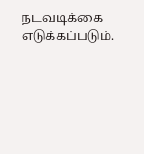நடவடிக்கை எடுக்கப்படும்.